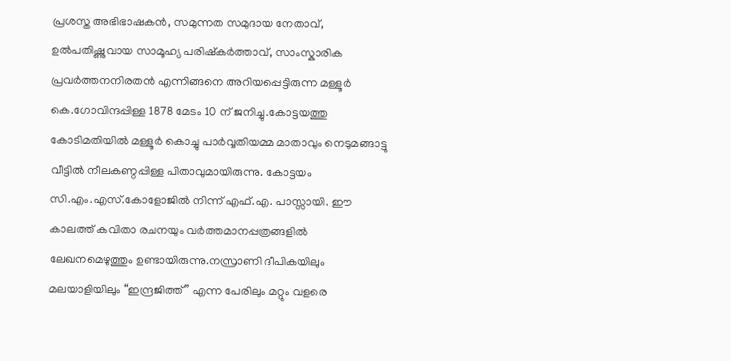പ്രശസ്ത അഭിഭാഷകൻ, സമുന്നത സമുദായ നേതാവ്, ഉൽപതിഷ്ണുവായ സാമൂഹ്യ പരിഷ്കർത്താവ്, സാംസ്കാരിക പ്രവർത്തനനിരതൻ എന്നിങ്ങനെ അറിയപ്പെട്ടിരുന്ന മള്ളൂർ കെ.ഗോവിന്ദപ്പിള്ള 1878 മേടം 10 ന് ജനിച്ചു.കോട്ടയത്തു കോടിമതിയിൽ മള്ളൂർ കൊച്ചു പാർവ്വതിയമ്മ മാതാവും നെടുമങ്ങാട്ടു വീട്ടിൽ നീലകണ്ഠപ്പിള്ള പിതാവുമായിരുന്നു. കോട്ടയം സി.എം.എസ്.കോളോജിൽ നിന്ന് എഫ്.എ. പാസ്സായി. ഈ കാലത്ത് കവിതാ രചനയും വർത്തമാനപ്പത്രങ്ങളിൽ ലേഖനമെഴുത്തും ഉണ്ടായിരുന്നു.നസ്രാണി ദീപികയിലും മലയാളിയിലും “ഇന്ദ്രജിത്ത് ” എന്ന പേരിലും മറ്റും വളരെ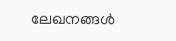ലേഖനങ്ങൾ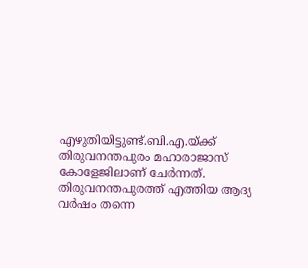എഴുതിയിട്ടുണ്ട്.ബി.എ.യ്ക്ക് തിരുവനന്തപുരം മഹാരാജാസ് കോളേജിലാണ് ചേർന്നത്.
തിരുവനന്തപുരത്ത് എത്തിയ ആദ്യ വർഷം തന്നെ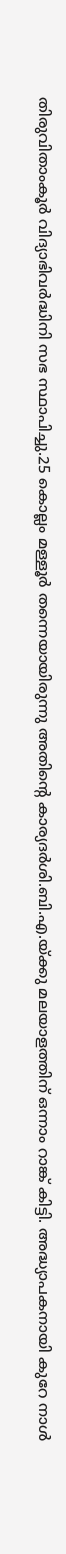തിരുവിതാംകൂർ വിദ്യാഭിവർദ്ധിനി സഭ സ്ഥാപിച്ചു.25 കൊല്ലം മള്ളൂർ തന്നെയായിരുന്നു അതിൻ്റെ കാര്യദർശി.ബി.എ.യ്ക്കു മലയാളത്തിന് ഒന്നാം റാങ്ക് കിട്ടി. അദ്ധ്യാപകനായി കുറേ നാൾ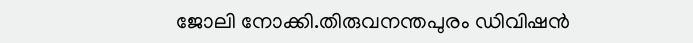ജോലി നോക്കി.തിരുവനന്തപുരം ഡിവിഷൻ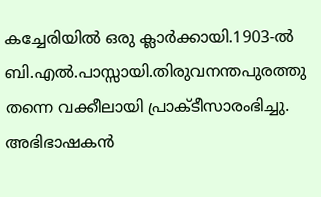കച്ചേരിയിൽ ഒരു ക്ലാർക്കായി.1903-ൽ ബി.എൽ.പാസ്സായി.തിരുവനന്തപുരത്തു തന്നെ വക്കീലായി പ്രാക്ടീസാരംഭിച്ചു. അഭിഭാഷകൻ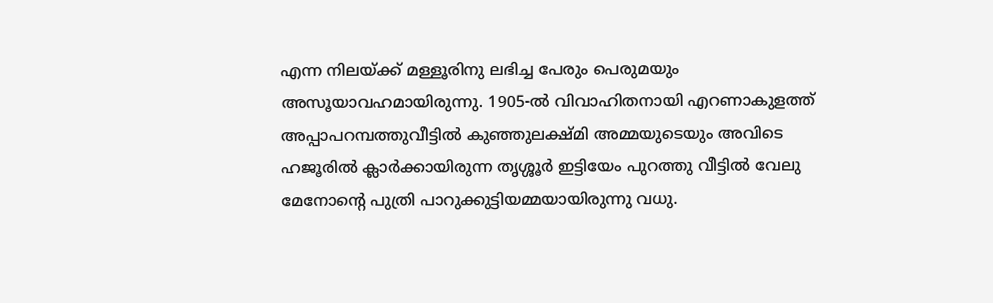എന്ന നിലയ്ക്ക് മള്ളൂരിനു ലഭിച്ച പേരും പെരുമയും അസൂയാവഹമായിരുന്നു. 1905-ൽ വിവാഹിതനായി എറണാകുളത്ത് അപ്പാപറമ്പത്തുവീട്ടിൽ കുഞ്ഞുലക്ഷ്മി അമ്മയുടെയും അവിടെ ഹജൂരിൽ ക്ലാർക്കായിരുന്ന തൃശ്ശൂർ ഇട്ടിയേം പുറത്തു വീട്ടിൽ വേലു മേനോൻ്റെ പുത്രി പാറുക്കുട്ടിയമ്മയായിരുന്നു വധു.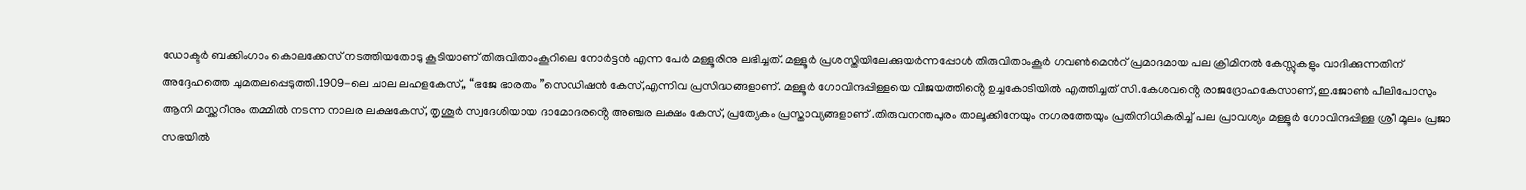ഡോക്ടർ ബക്കിംഗാം കൊലക്കേസ് നടത്തിയതോടു കൂടിയാണ് തിരുവിതാംകൂറിലെ നോർട്ടൻ എന്ന പേർ മള്ളൂരിനു ലഭിച്ചത്. മള്ളൂർ പ്രശസ്തിയിലേക്കുയർന്നപ്പോൾ തിരുവിതാംകൂർ ഗവൺമെൻറ് പ്രമാദമായ പല ക്രിമിനൽ കേസ്സുകളും വാദിക്കുന്നതിന് അദ്ദേഹത്തെ ചുമതലപ്പെടുത്തി.1909-ലെ ചാല ലഹളകേസ്,, “ഭജേ ഭാരതം ”സെഡിഷൻ കേസ്,എന്നിവ പ്രസിദ്ധങ്ങളാണ്. മള്ളൂർ ഗോവിന്ദപ്പിള്ളയെ വിജയത്തിൻ്റെ ഉച്ചകോടിയിൽ എത്തിച്ചത് സി.കേശവൻ്റെ രാജദ്രോഹകേസാണ്,ഇ.ജോൺ പീലിപോസും ആനി മസ്ക്കറീനും തമ്മിൽ നടന്ന നാലര ലക്ഷകേസ്, തൃശൂർ സ്വദേശിയായ ദാമോദരൻ്റെ അഞ്ചര ലക്ഷം കേസ്, പ്രത്യേകം പ്രസ്താവ്യങ്ങളാണ് .തിരുവനന്തപുരം താലൂക്കിനേയും നഗരത്തേയും പ്രതിനിധികരിച്ച് പല പ്രാവശ്യം മള്ളൂർ ഗോവിന്ദപ്പിള്ള ശ്രീ മൂലം പ്രജാ സഭയിൽ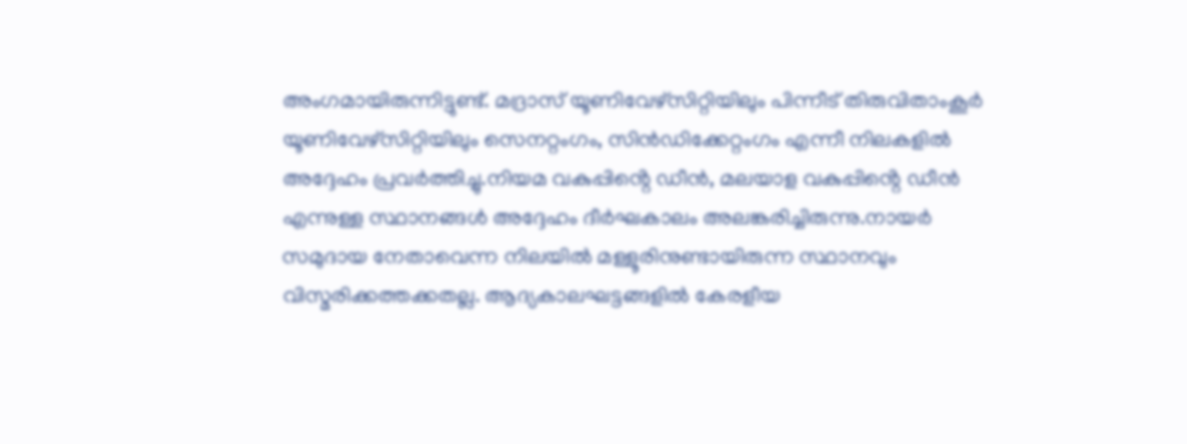അംഗമായിരുന്നിട്ടുണ്ട്. മദ്രാസ് യൂണിവേഴ്സിറ്റിയിലും പിന്നീട് തിരുവിതാംകൂർ യൂണിവേഴ്സിറ്റിയിലും സെനറ്റംഗം, സിൻഡിക്കേറ്റംഗം എന്നീ നിലകളിൽ അദ്ദേഹം പ്രവർത്തിച്ചു.നിയമ വകുപ്പിൻ്റെ ഡീൻ, മലയാള വകുപ്പിൻ്റെ ഡീൻ എന്നുള്ള സ്ഥാനങ്ങൾ അദ്ദേഹം ദീർഘകാലം അലങ്കരിച്ചിരുന്നു.നായർ സമുദായ നേതാവെന്ന നിലയിൽ മള്ളൂരിനുണ്ടായിരുന്ന സ്ഥാനവും വിസ്മരിക്കത്തക്കതല്ല. ആദ്യകാലഘട്ടങ്ങളിൽ കേരളീയ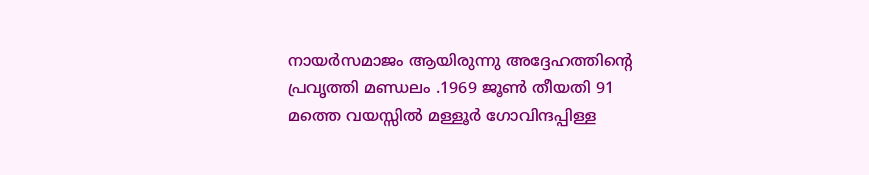നായർസമാജം ആയിരുന്നു അദ്ദേഹത്തിൻ്റെ പ്രവൃത്തി മണ്ഡലം .1969 ജൂൺ തീയതി 91 മത്തെ വയസ്സിൽ മള്ളൂർ ഗോവിന്ദപ്പിള്ള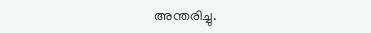അന്തരിച്ചു.